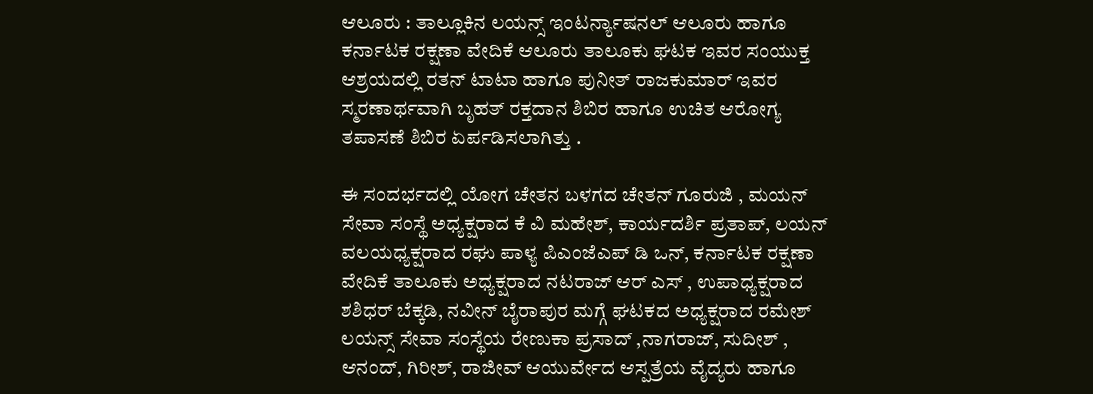ಆಲೂರು : ತಾಲ್ಲೂಕಿನ ಲಯನ್ಸ್ ಇಂಟರ್ನ್ಯಾಷನಲ್ ಆಲೂರು ಹಾಗೂ ಕರ್ನಾಟಕ ರಕ್ಷಣಾ ವೇದಿಕೆ ಆಲೂರು ತಾಲೂಕು ಘಟಕ ಇವರ ಸಂಯುಕ್ತ ಆಶ್ರಯದಲ್ಲಿ ರತನ್ ಟಾಟಾ ಹಾಗೂ ಪುನೀತ್ ರಾಜಕುಮಾರ್ ಇವರ ಸ್ಮರಣಾರ್ಥವಾಗಿ ಬೃಹತ್ ರಕ್ತದಾನ ಶಿಬಿರ ಹಾಗೂ ಉಚಿತ ಆರೋಗ್ಯ ತಪಾಸಣೆ ಶಿಬಿರ ಏರ್ಪಡಿಸಲಾಗಿತ್ತು .

ಈ ಸಂದರ್ಭದಲ್ಲಿ ಯೋಗ ಚೇತನ ಬಳಗದ ಚೇತನ್ ಗೂರುಜಿ , ಮಯನ್ ಸೇವಾ ಸಂಸ್ಥೆ ಅಧ್ಯಕ್ಷರಾದ ಕೆ ವಿ ಮಹೇಶ್, ಕಾರ್ಯದರ್ಶಿ ಪ್ರತಾಪ್, ಲಯನ್ ವಲಯಧ್ಯಕ್ಷರಾದ ರಘು ಪಾಳ್ಯ ಪಿಎಂಜೆಎಪ್ ಡಿ ಒನ್, ಕರ್ನಾಟಕ ರಕ್ಷಣಾ ವೇದಿಕೆ ತಾಲೂಕು ಅಧ್ಯಕ್ಷರಾದ ನಟರಾಜ್ ಆರ್ ಎಸ್ , ಉಪಾಧ್ಯಕ್ಷರಾದ ಶಶಿಧರ್ ಬೆಕ್ಕಡಿ, ನವೀನ್ ಬೈರಾಪುರ ಮಗ್ಗೆ ಘಟಕದ ಅಧ್ಯಕ್ಷರಾದ ರಮೇಶ್ ಲಯನ್ಸ್ ಸೇವಾ ಸಂಸ್ಥೆಯ ರೇಣುಕಾ ಪ್ರಸಾದ್ ,ನಾಗರಾಜ್, ಸುದೀಶ್ , ಆನಂದ್, ಗಿರೀಶ್, ರಾಜೀವ್ ಆಯುರ್ವೇದ ಆಸ್ಪತ್ರೆಯ ವೈದ್ಯರು ಹಾಗೂ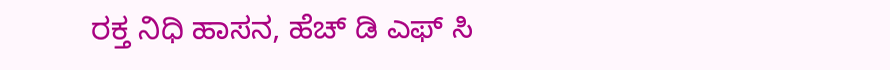ರಕ್ತ ನಿಧಿ ಹಾಸನ, ಹೆಚ್ ಡಿ ಎಫ್ ಸಿ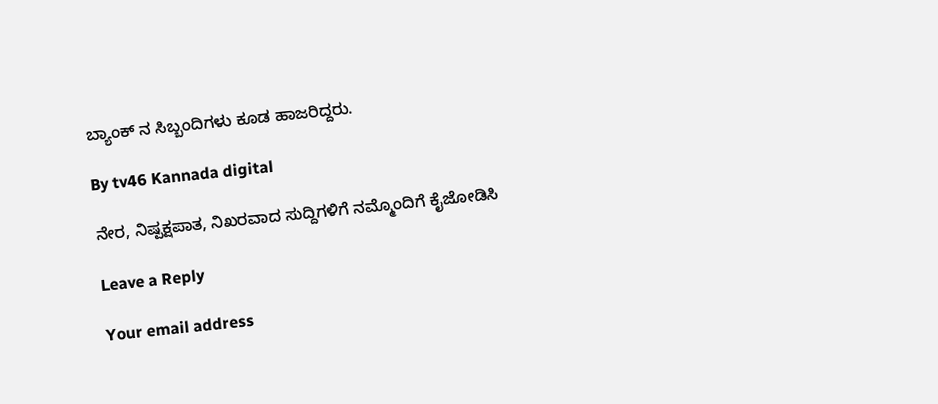ಬ್ಯಾಂಕ್ ನ ಸಿಬ್ಬಂದಿಗಳು ಕೂಡ ಹಾಜರಿದ್ದರು.

By tv46 Kannada digital

ನೇರ, ನಿಷ್ಪಕ್ಷಪಾತ, ನಿಖರವಾದ ಸುದ್ದಿಗಳಿಗೆ ನಮ್ಮೊಂದಿಗೆ ಕೈಜೋಡಿಸಿ

Leave a Reply

Your email address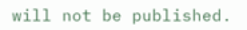will not be published.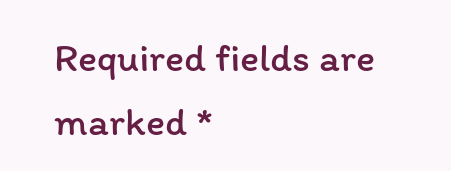Required fields are marked *